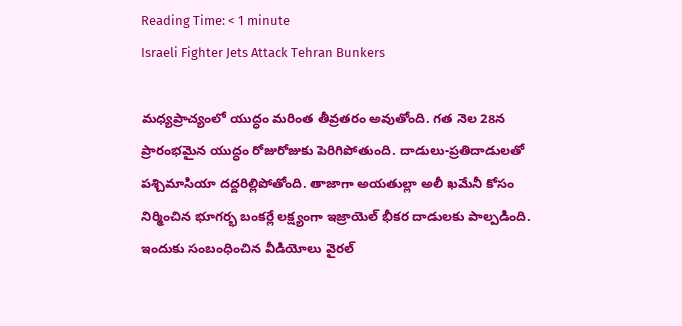Reading Time: < 1 minute
Israeli Fighter Jets Attack Tehran Bunkers

మధ్యప్రాచ్యంలో యుద్ధం మరింత తీవ్రతరం అవుతోంది. గత నెల 28న ప్రారంభమైన యుద్ధం రోజురోజుకు పెరిగిపోతుంది. దాడులు-ప్రతిదాడులతో పశ్చిమాసియా దద్దరిల్లిపోతోంది. తాజాగా అయతుల్లా అలీ ఖమేనీ కోసం నిర్మించిన భూగర్భ బంకర్లే లక్ష్యంగా ఇజ్రాయెల్ భీకర దాడులకు పాల్పడింది. ఇందుకు సంబంధించిన వీడియోలు వైరల్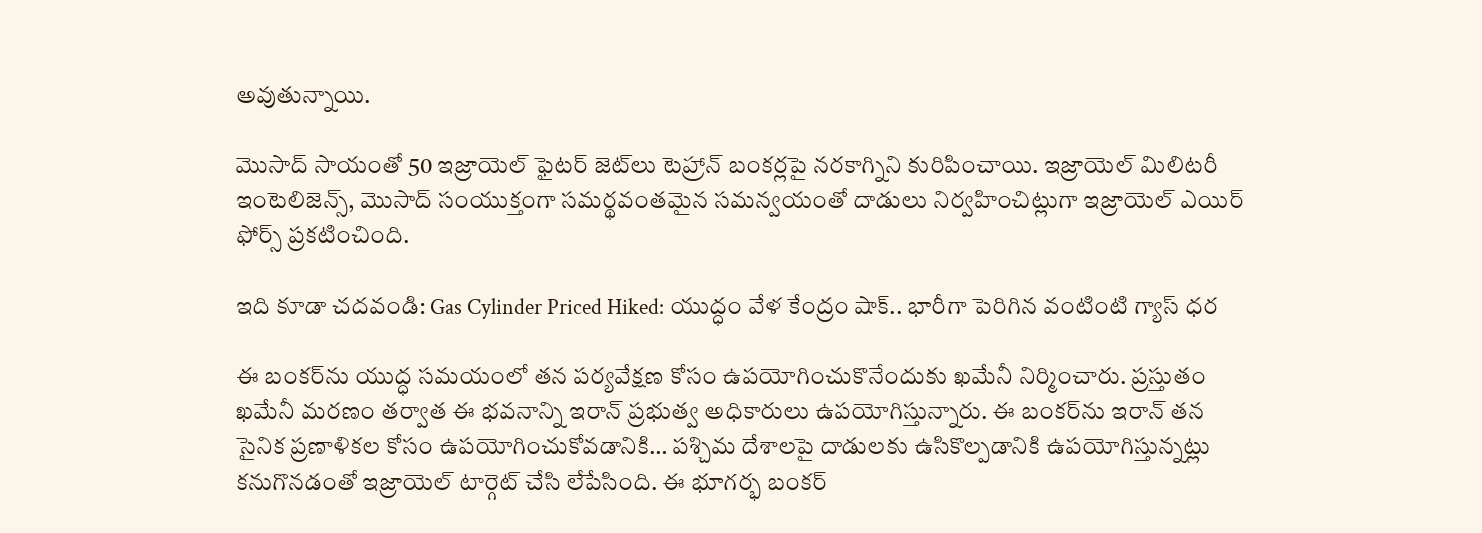అవుతున్నాయి.

మొసాద్ సాయంతో 50 ఇజ్రాయెల్ ఫైటర్ జెట్‌లు టెహ్రాన్ బంకర్లపై నరకాగ్నిని కురిపించాయి. ఇజ్రాయెల్ మిలిటరీ ఇంటెలిజెన్స్, మొసాద్ సంయుక్తంగా సమర్థవంతమైన సమన్వయంతో దాడులు నిర్వహించిట్లుగా ఇజ్రాయెల్ ఎయిర్ ఫోర్స్ ప్రకటించింది.

ఇది కూడా చదవండి: Gas Cylinder Priced Hiked: యుద్ధం వేళ కేంద్రం షాక్.. భారీగా పెరిగిన వంటింటి గ్యాస్ ధర

ఈ బంకర్‌ను యుద్ధ సమయంలో తన పర్యవేక్షణ కోసం ఉపయోగించుకొనేందుకు ఖమేనీ నిర్మించారు. ప్రస్తుతం ఖమేనీ మరణం తర్వాత ఈ భవనాన్ని ఇరాన్ ప్రభుత్వ అధికారులు ఉపయోగిస్తున్నారు. ఈ బంకర్‌ను ఇరాన్ తన సైనిక ప్రణాళికల కోసం ఉపయోగించుకోవడానికి… పశ్చిమ దేశాలపై దాడులకు ఉసికొల్పడానికి ఉపయోగిస్తున్నట్లు కనుగొనడంతో ఇజ్రాయెల్ టార్గెట్ చేసి లేపేసింది. ఈ భూగర్భ బంకర్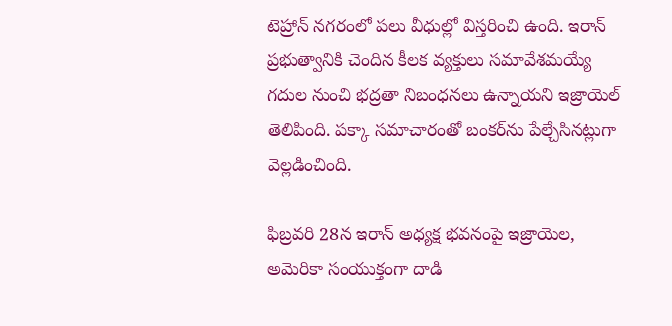టెహ్రాన్ నగరంలో పలు వీధుల్లో విస్తరించి ఉంది. ఇరాన్ ప్రభుత్వానికి చెందిన కీలక వ్యక్తులు సమావేశమయ్యే గదుల నుంచి భద్రతా నిబంధనలు ఉన్నాయని ఇజ్రాయెల్ తెలిపింది. పక్కా సమాచారంతో బంకర్‌ను పేల్చేసినట్లుగా వెల్లడించింది.

ఫిబ్రవరి 28న ఇరాన్ అధ్యక్ష భవనంపై ఇజ్రాయెల, అమెరికా సంయుక్తంగా దాడి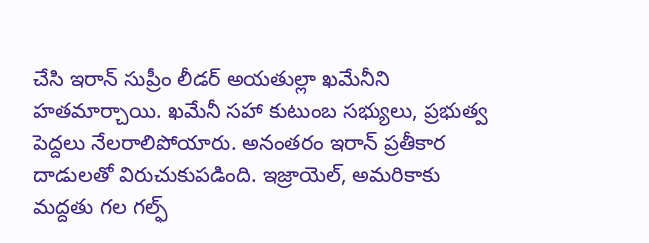చేసి ఇరాన్ సుప్రీం లీడర్ అయతుల్లా ఖమేనీని హతమార్చాయి. ఖమేనీ సహా కుటుంబ సభ్యులు, ప్రభుత్వ పెద్దలు నేలరాలిపోయారు. అనంతరం ఇరాన్ ప్రతీకార దాడులతో విరుచుకుపడింది. ఇజ్రాయెల్, అమరికాకు మద్దతు గల గల్ఫ్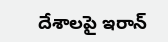దేశాలపై ఇరాన్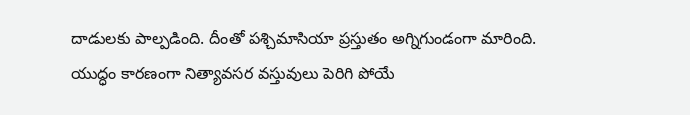దాడులకు పాల్పడింది. దీంతో పశ్చిమాసియా ప్రస్తుతం అగ్నిగుండంగా మారింది. యుద్ధం కారణంగా నిత్యావసర వస్తువులు పెరిగి పోయే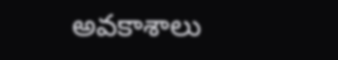అవకాశాలు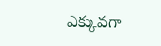ఎక్కువగా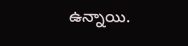ఉన్నాయి.